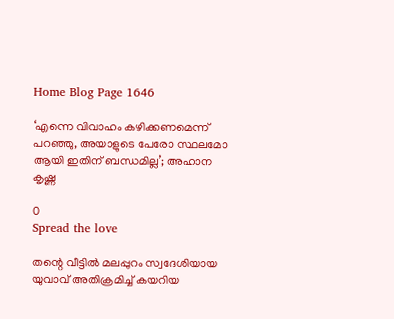Home Blog Page 1646

‘എന്നെ വിവാഹം കഴിക്കണമെന്ന് പറഞ്ഞു, അയാളുടെ പേരോ സ്ഥലമോ ആയി ഇതിന് ബന്ധമില്ല’; അഹാന കൃഷ്ണ

0
Spread the love

തന്റെ വീട്ടില്‍ മലപ്പുറം സ്വദേശിയായ യുവാവ് അതിക്രമിച്ച്‌ കയറിയ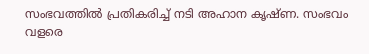സംഭവത്തില്‍ പ്രതികരിച്ച്‌ നടി അഹാന കൃഷ്ണ. സംഭവം വളരെ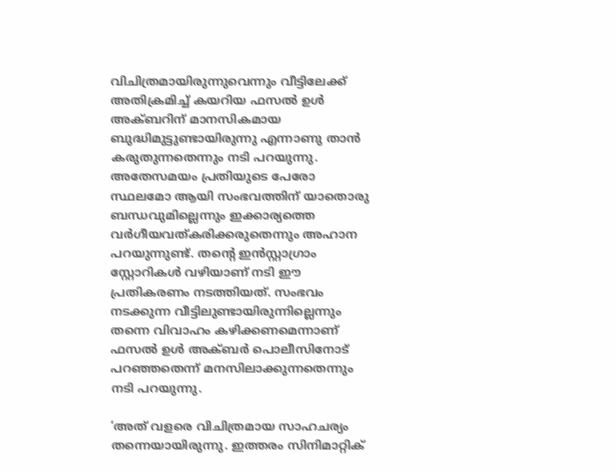വിചിത്രമായിരുന്നുവെന്നും വീട്ടിലേക്ക് അതിക്രമിച്ച്‌ കയറിയ ഫസല്‍ ഉള്‍ അക്ബറിന് മാനസികമായ ബുദ്ധിമുട്ടുണ്ടായിരുന്നു എന്നാണു താന്‍ കരുതുന്നതെന്നും നടി പറയുന്നു. അതേസമയം പ്രതിയുടെ പേരോ സ്ഥലമോ ആയി സംഭവത്തിന് യാതൊരു ബന്ധവുമില്ലെന്നും ഇക്കാര്യത്തെ വര്‍ഗീയവത്കരിക്കരുതെന്നും അഹാന പറയുന്നുണ്ട്. തന്റെ ഇന്‍സ്റ്റാഗ്രാം സ്റ്റോറികള്‍ വഴിയാണ് നടി ഈ പ്രതികരണം നടത്തിയത്. സംഭവം നടക്കുന്ന വീട്ടിലുണ്ടായിരുന്നില്ലെന്നും തന്നെ വിവാഹം കഴിക്കണമെന്നാണ് ഫസല്‍ ഉള്‍ അക്ബര്‍ പൊലീസിനോട് പറഞ്ഞതെന്ന് മനസിലാക്കുന്നതെന്നും നടി പറയുന്നു.

‘അത് വളരെ വിചിത്രമായ സാഹചര്യം തന്നെയായിരുന്നു. ഇത്തരം സിനിമാറ്റിക്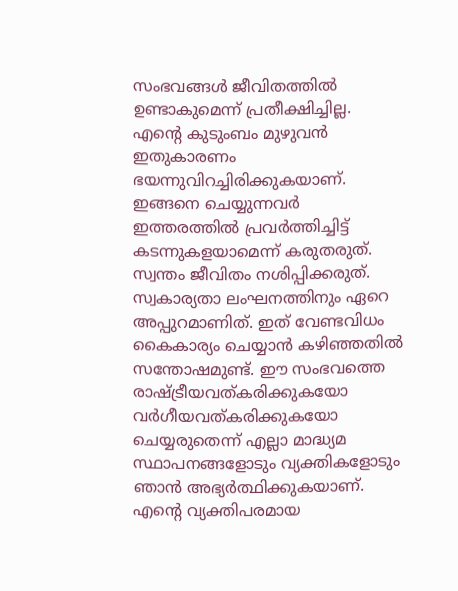സംഭവങ്ങള്‍ ജീവിതത്തില്‍ ഉണ്ടാകുമെന്ന് പ്രതീക്ഷിച്ചില്ല. എന്റെ കുടുംബം മുഴുവന്‍ ഇതുകാരണം ഭയന്നുവിറച്ചിരിക്കുകയാണ്. ഇങ്ങനെ ചെയ്യുന്നവര്‍ ഇത്തരത്തില്‍ പ്രവര്‍ത്തിച്ചിട്ട് കടന്നുകളയാമെന്ന് കരുതരുത്. സ്വന്തം ജീവിതം നശിപ്പിക്കരുത്. സ്വകാര്യതാ ലംഘനത്തിനും ഏറെ അപ്പുറമാണിത്. ഇത് വേണ്ടവിധം കൈകാര്യം ചെയ്യാന്‍ കഴിഞ്ഞതില്‍ സന്തോഷമുണ്ട്. ഈ സംഭവത്തെ രാഷ്ട്രീയവത്കരിക്കുകയോ വര്‍ഗീയവത്കരിക്കുകയോ ചെയ്യരുതെന്ന് എല്ലാ മാദ്ധ്യമ സ്ഥാപനങ്ങളോടും വ്യക്തികളോടും ഞാന്‍ അഭ്യര്‍ത്ഥിക്കുകയാണ്. എന്റെ വ്യക്തിപരമായ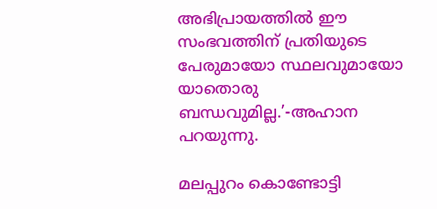അഭിപ്രായത്തില്‍ ഈ സംഭവത്തിന് പ്രതിയുടെ പേരുമായോ സ്ഥലവുമായോ യാതൊരു ബന്ധവുമില്ല.’-അഹാന പറയുന്നു.

മലപ്പുറം കൊണ്ടോട്ടി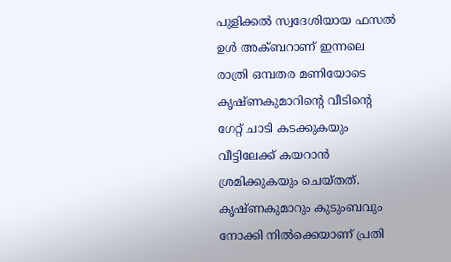പുളിക്കല്‍ സ്വദേശിയായ ഫസല്‍ ഉള്‍ അക്ബറാണ് ഇന്നലെ രാത്രി ഒമ്പതര മണിയോടെ കൃഷ്ണകുമാറിന്റെ വീടിന്റെ ഗേറ്റ് ചാടി കടക്കുകയും വീട്ടിലേക്ക് കയറാന്‍ ശ്രമിക്കുകയും ചെയ്തത്. കൃഷ്ണകുമാറും കുടുംബവും നോക്കി നില്‍ക്കെയാണ് പ്രതി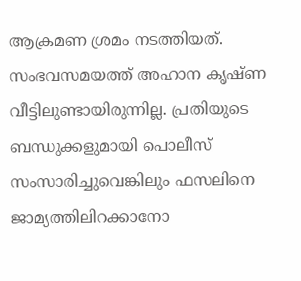ആക്രമണ ശ്രമം നടത്തിയത്. സംഭവസമയത്ത് അഹാന കൃഷ്ണ വീട്ടിലുണ്ടായിരുന്നില്ല. പ്രതിയുടെ ബന്ധുക്കളുമായി പൊലീസ് സംസാരിച്ചുവെങ്കിലും ഫസലിനെ ജാമ്യത്തിലിറക്കാനോ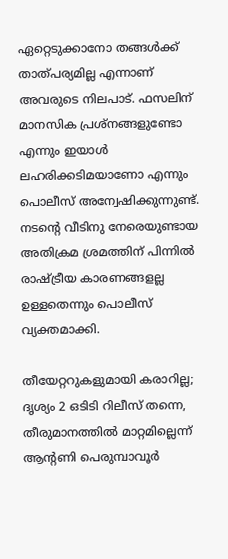ഏറ്റെടുക്കാനോ തങ്ങള്‍ക്ക് താത്പര്യമില്ല എന്നാണ് അവരുടെ നിലപാട്. ഫസലിന് മാനസിക പ്രശ്നങ്ങളുണ്ടോ എന്നും ഇയാള്‍ ലഹരിക്കടിമയാണോ എന്നും പൊലീസ് അന്വേഷിക്കുന്നുണ്ട്. നടന്റെ വീടിനു നേരെയുണ്ടായ അതിക്രമ ശ്രമത്തിന്‌ പിന്നില്‍ രാഷ്ട്രീയ കാരണങ്ങളല്ല ഉള്ളതെന്നും പൊലീസ് വ്യക്തമാക്കി.

തീയേറ്ററുകളുമായി കരാറില്ല; ദൃശ്യം 2 ഒടിടി റിലീസ് തന്നെ, തീരുമാനത്തില്‍ മാറ്റമില്ലെന്ന് ആന്റണി പെരുമ്പാവൂർ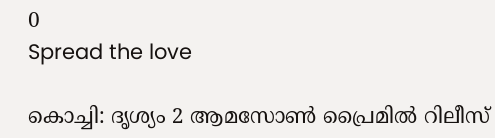0
Spread the love

കൊച്ചി: ദൃശ്യം 2 ആമസോണ്‍ പ്രൈമില്‍ റിലീസ്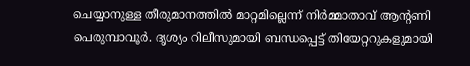ചെയ്യാനുള്ള തീരുമാനത്തില്‍ മാറ്റമില്ലെന്ന് നിര്‍മ്മാതാവ് ആന്റണി പെരുമ്പാവൂർ. ദൃശ്യം റിലീസുമായി ബന്ധപ്പെട്ട് തിയേറ്ററുകളുമായി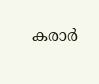കരാര്‍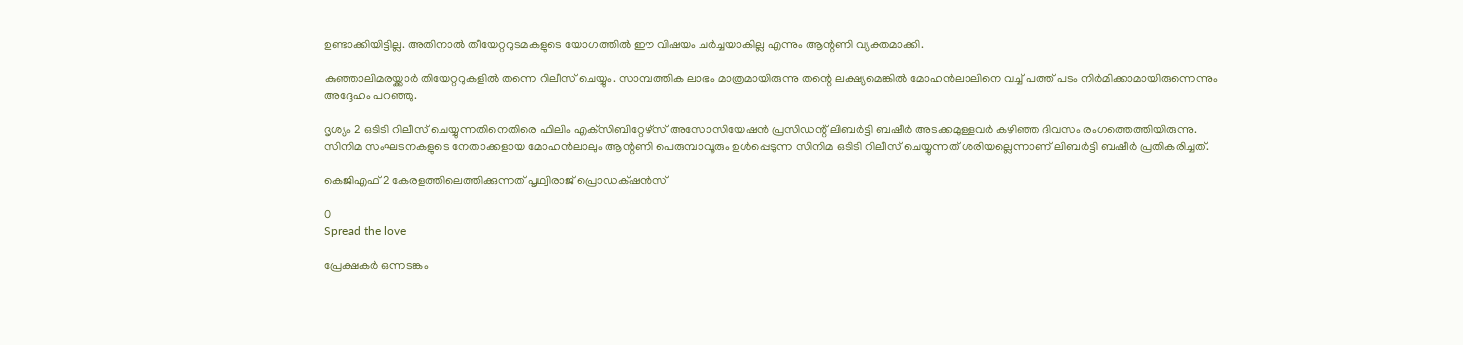ഉണ്ടാക്കിയിട്ടില്ല. അതിനാല്‍ തീയേറ്ററുടമകളുടെ യോഗത്തില്‍ ഈ വിഷയം ചര്‍ച്ചയാകില്ല എന്നും ആന്റണി വ്യക്തമാക്കി.

കുഞ്ഞാലിമരയ്ക്കാര്‍ തിയേറ്ററുകളില്‍ തന്നെ റിലീസ് ചെയ്യും. സാമ്പത്തിക ലാഭം മാത്രമായിരുന്നു തന്റെ ലക്ഷ്യമെങ്കില്‍ മോഹന്‍ലാലിനെ വച്ച്‌ പത്ത് പടം നിര്‍മിക്കാമായിരുന്നെന്നും അദ്ദേഹം പറഞ്ഞു.

ദൃശ്യം 2 ഒടിടി റിലീസ് ചെയ്യുന്നതിനെതിരെ ഫിലിം എക്‌സിബിറ്റേഴ്‌സ് അസോസിയേഷന്‍ പ്രസിഡന്റ് ലിബര്‍ട്ടി ബഷീര്‍ അടക്കമുള്ളവര്‍ കഴിഞ്ഞ ദിവസം രംഗത്തെത്തിയിരുന്നു. സിനിമ സംഘടനകളുടെ നേതാക്കളായ മോഹന്‍ലാലും ആന്റണി പെരുമ്പാവൂരും ഉള്‍പ്പെടുന്ന സിനിമ ഒടിടി റിലീസ് ചെയ്യുന്നത് ശരിയല്ലെന്നാണ് ലിബര്‍ട്ടി ബഷീര്‍ പ്രതികരിച്ചത്.

കെജിഎഫ് 2 കേരളത്തിലെത്തിക്കുന്നത് പൃഥ്വിരാജ് പ്രൊഡക്‌ഷന്‍സ്

0
Spread the love

പ്രേക്ഷകര്‍ ഒന്നടങ്കം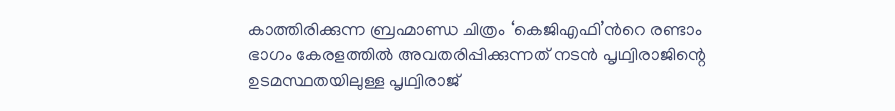കാത്തിരിക്കുന്ന ബ്രഹ്മാണ്ഡ ചിത്രം ‘കെജിഎഫി’ന്‍റെ രണ്ടാം ഭാഗം കേരളത്തില്‍ അവതരിപ്പിക്കുന്നത് നടന്‍ പൃഥ്വിരാജിന്റെ ഉടമസ്ഥതയിലുള്ള പൃഥ്വിരാജ്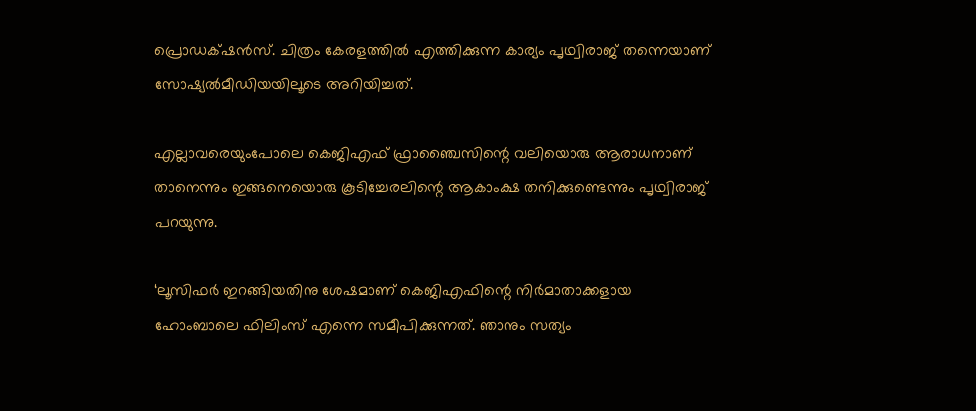പ്രൊഡക്‌ഷന്‍സ്. ചിത്രം കേരളത്തില്‍ എത്തിക്കുന്ന കാര്യം പൃഥ്വിരാജ് തന്നെയാണ് സോഷ്യല്‍മീഡിയയിലൂടെ അറിയിച്ചത്.

എല്ലാവരെയുംപോലെ കെജിഎഫ് ഫ്രാഞ്ചൈസിന്റെ വലിയൊരു ആരാധനാണ് താനെന്നും ഇങ്ങനെയൊരു കൂടിച്ചേരലിന്റെ ആകാംക്ഷ തനിക്കുണ്ടെന്നും പൃഥ്വിരാജ് പറയുന്നു.

‘ലൂസിഫര്‍ ഇറങ്ങിയതിനു ശേഷമാണ് കെജിഎഫിന്റെ നിര്‍മാതാക്കളായ ഹോംബാലെ ഫിലിംസ് എന്നെ സമീപിക്കുന്നത്. ഞാനും സത്യം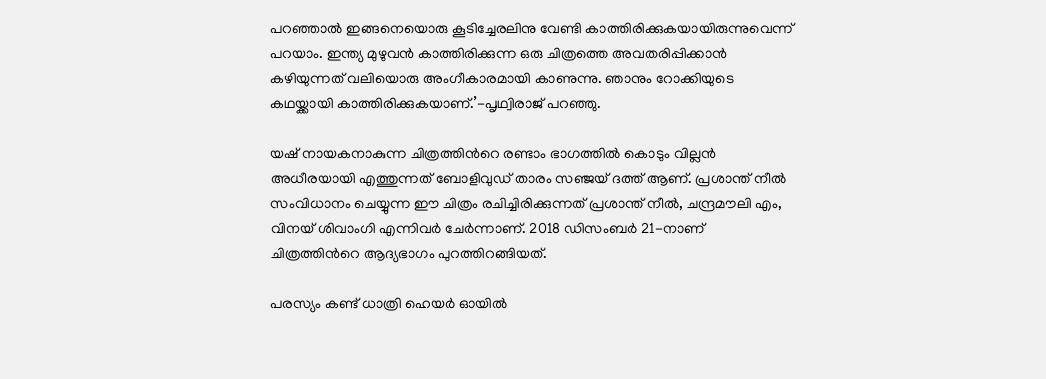പറഞ്ഞാല്‍ ഇങ്ങനെയൊരു കൂടിച്ചേരലിനു വേണ്ടി കാത്തിരിക്കുകയായിരുന്നുവെന്ന് പറയാം. ഇന്ത്യ മുഴുവന്‍ കാത്തിരിക്കുന്ന ഒരു ചിത്രത്തെ അവതരിപ്പിക്കാന്‍ കഴിയുന്നത് വലിയൊരു അംഗീകാരമായി കാണുന്നു. ഞാനും റോക്കിയുടെ കഥയ്ക്കായി കാത്തിരിക്കുകയാണ്.’-പൃഥ്വിരാജ് പറഞ്ഞു.

യഷ് നായകനാകുന്ന ചിത്രത്തിന്‍റെ രണ്ടാം ഭാഗത്തില്‍ കൊടും വില്ലന്‍ അധീരയായി എത്തുന്നത് ബോളിവുഡ് താരം സഞ്ജയ് ദത്ത് ആണ്. പ്രശാന്ത് നീല്‍ സംവിധാനം ചെയ്യുന്ന ഈ ചിത്രം രചിച്ചിരിക്കുന്നത് പ്രശാന്ത് നീല്‍, ചന്ദ്രമൗലി എം, വിനയ് ശിവാംഗി എന്നിവര്‍ ചേര്‍ന്നാണ്. 2018 ഡിസംബര്‍ 21-നാണ് ചിത്രത്തിന്‍റെ ആദ്യഭാഗം പുറത്തിറങ്ങിയത്.

പരസ്യം കണ്ട് ധാത്രി ഹെയര്‍ ഓയില്‍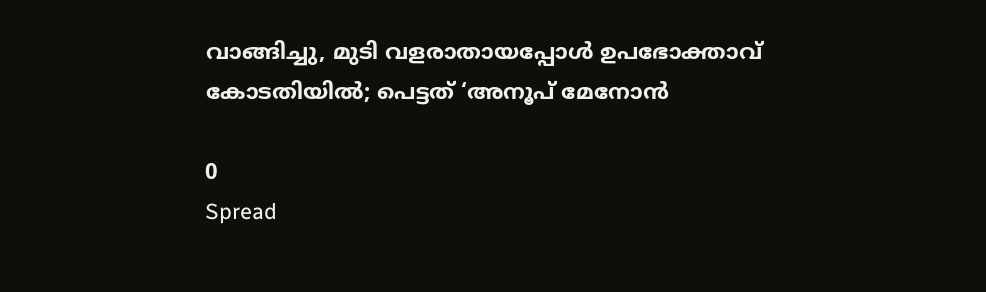വാങ്ങിച്ചു, മുടി വളരാതായപ്പോള്‍ ഉപഭോക്താവ് കോടതിയില്‍; പെട്ടത് ‘അനൂപ് മേനോന്‍

0
Spread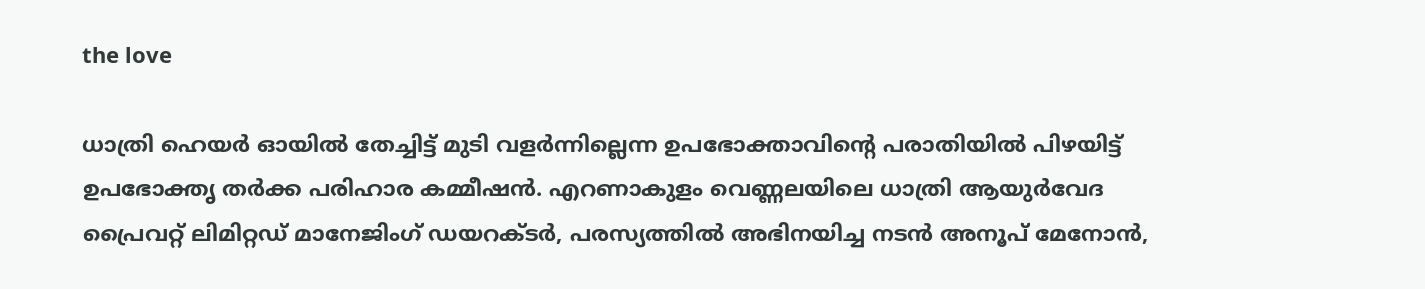the love

ധാത്രി ഹെയര്‍ ഓയില്‍ തേച്ചിട്ട് മുടി വളര്‍ന്നില്ലെന്ന ഉപഭോക്താവിന്റെ പരാതിയില്‍ പിഴയിട്ട് ഉപഭോക്തൃ തര്‍ക്ക പരിഹാര കമ്മീഷന്‍. എറണാകുളം വെണ്ണലയിലെ ധാത്രി ആയുര്‍വേദ പ്രൈവറ്റ് ലിമിറ്റഡ് മാനേജിംഗ് ഡയറക്ടര്‍, പരസ്യത്തില്‍ അഭിനയിച്ച നടന്‍ അനൂപ് മേനോന്‍,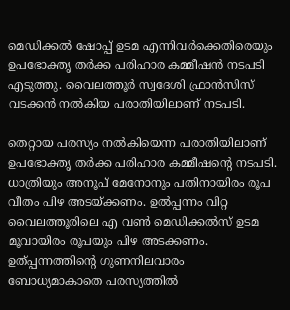മെഡിക്കല്‍ ഷോപ്പ് ഉടമ എന്നിവര്‍ക്കെതിരെയും ഉപഭോക്തൃ തര്‍ക്ക പരിഹാര കമ്മീഷന്‍ നടപടി എടുത്തു. വൈലത്തൂര്‍ സ്വദേശി ഫ്രാന്‍സിസ് വടക്കന്‍ നല്‍കിയ പരാതിയിലാണ് നടപടി.

തെറ്റായ പരസ്യം നല്‍കിയെന്ന പരാതിയിലാണ് ഉപഭോക്തൃ തര്‍ക്ക പരിഹാര കമ്മീഷന്റെ നടപടി. ധാത്രിയും അനൂപ് മേനോനും പതിനായിരം രൂപ വീതം പിഴ അടയ്ക്കണം. ഉല്‍പ്പന്നം വിറ്റ വൈലത്തൂരിലെ എ വണ്‍ മെഡിക്കല്‍സ് ഉടമ മൂവായിരം രൂപയും പിഴ അടക്കണം. ഉത്പ്പന്നത്തിന്റെ ഗുണനിലവാരം ബോധ്യമാകാതെ പരസ്യത്തില്‍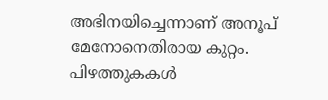അഭിനയിച്ചെന്നാണ് അനൂപ് മേനോനെതിരായ കുറ്റം. പിഴത്തുകകള്‍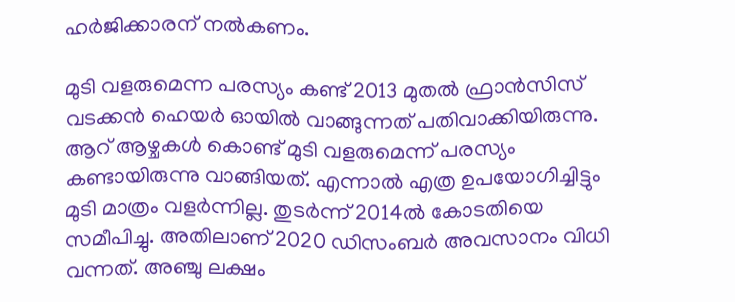ഹര്‍ജിക്കാരന് നല്‍കണം.

മുടി വളരുമെന്ന പരസ്യം കണ്ട് 2013 മുതല്‍ ഫ്രാന്‍സിസ് വടക്കന്‍ ഹെയര്‍ ഓയില്‍ വാങ്ങുന്നത് പതിവാക്കിയിരുന്നു. ആറ് ആഴ്ചകള്‍ കൊണ്ട് മുടി വളരുമെന്ന് പരസ്യം കണ്ടായിരുന്നു വാങ്ങിയത്. എന്നാല്‍ എത്ര ഉപയോഗിച്ചിട്ടും മുടി മാത്രം വളര്‍ന്നില്ല. തുടര്‍ന്ന് 2014ല്‍ കോടതിയെ സമീപിച്ചു. അതിലാണ് 2020 ഡിസംബര്‍ അവസാനം വിധി വന്നത്. അഞ്ചു ലക്ഷം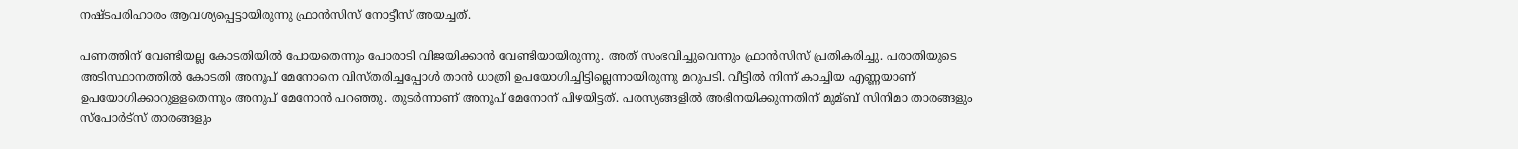നഷ്ടപരിഹാരം ആവശ്യപ്പെട്ടായിരുന്നു ഫ്രാന്‍സിസ് നോട്ടീസ് അയച്ചത്.

പണത്തിന് വേണ്ടിയല്ല കോടതിയില്‍ പോയതെന്നും പോരാടി വിജയിക്കാന്‍ വേണ്ടിയായിരുന്നു. അത് സംഭവിച്ചുവെന്നും ഫ്രാന്‍സിസ് പ്രതികരിച്ചു. പരാതിയുടെ അടിസ്ഥാനത്തില്‍ കോടതി അനൂപ് മേനോനെ വിസ്തരിച്ചപ്പോള്‍ താന്‍ ധാത്രി ഉപയോഗിച്ചിട്ടില്ലെന്നായിരുന്നു മറുപടി. വീട്ടില്‍ നിന്ന് കാച്ചിയ എണ്ണയാണ് ഉപയോഗിക്കാറുളളതെന്നും അനുപ് മേനോന്‍ പറഞ്ഞു. തുടര്‍ന്നാണ് അനൂപ് മേനോന് പിഴയിട്ടത്. പരസ്യങ്ങളില്‍ അഭിനയിക്കുന്നതിന് മുമ്ബ് സിനിമാ താരങ്ങളും സ്‌പോര്‍ട്‌സ് താരങ്ങളും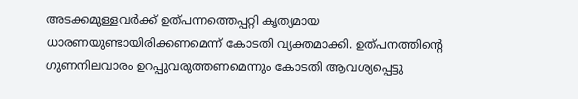അടക്കമുള്ളവര്‍ക്ക് ഉത്പന്നത്തെപ്പറ്റി കൃത്യമായ ധാരണയുണ്ടായിരിക്കണമെന്ന് കോടതി വ്യക്തമാക്കി. ഉത്പനത്തിന്റെ ഗുണനിലവാരം ഉറപ്പുവരുത്തണമെന്നും കോടതി ആവശ്യപ്പെട്ടു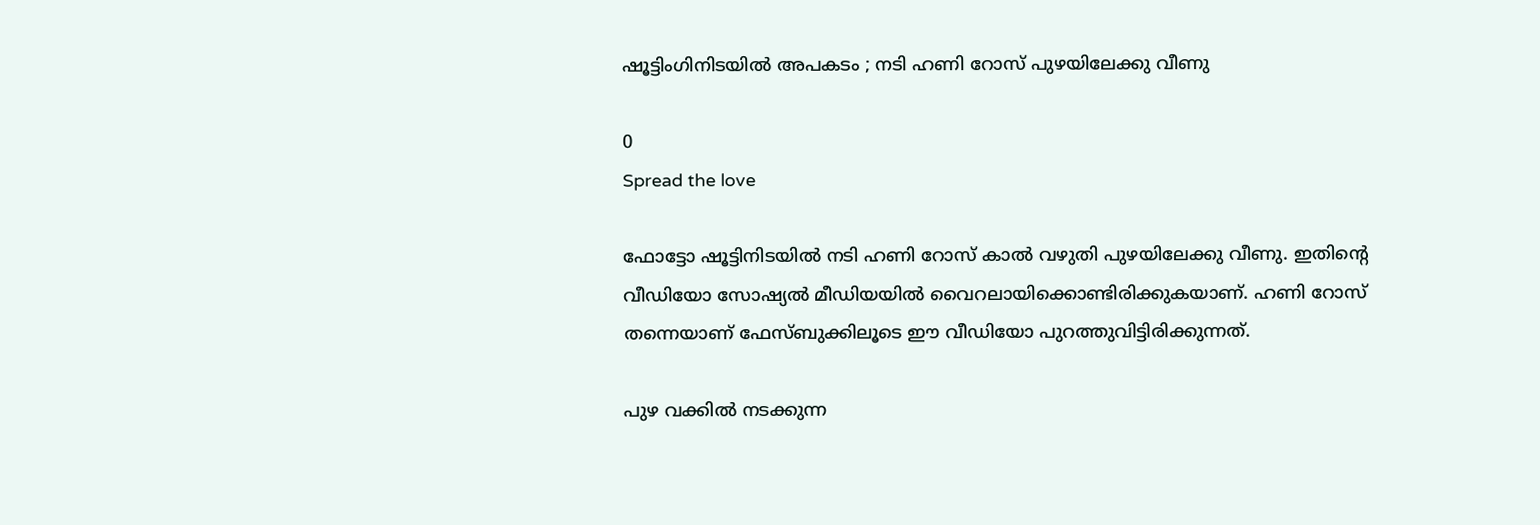ഷൂട്ടിംഗിനിടയില്‍ അപകടം ; നടി ഹണി റോസ് പുഴയിലേക്കു വീണു

0
Spread the love

ഫോട്ടോ ഷൂട്ടിനിടയില്‍ നടി ഹണി റോസ് കാല്‍ വഴുതി പുഴയിലേക്കു വീണു. ഇതിന്റെ വീഡിയോ സോഷ്യല്‍ മീഡിയയില്‍ വൈറലായിക്കൊണ്ടിരിക്കുകയാണ്. ഹണി റോസ് തന്നെയാണ് ഫേസ്ബുക്കിലൂടെ ഈ വീഡിയോ പുറത്തുവിട്ടിരിക്കുന്നത്.

പുഴ വക്കില്‍ നടക്കുന്ന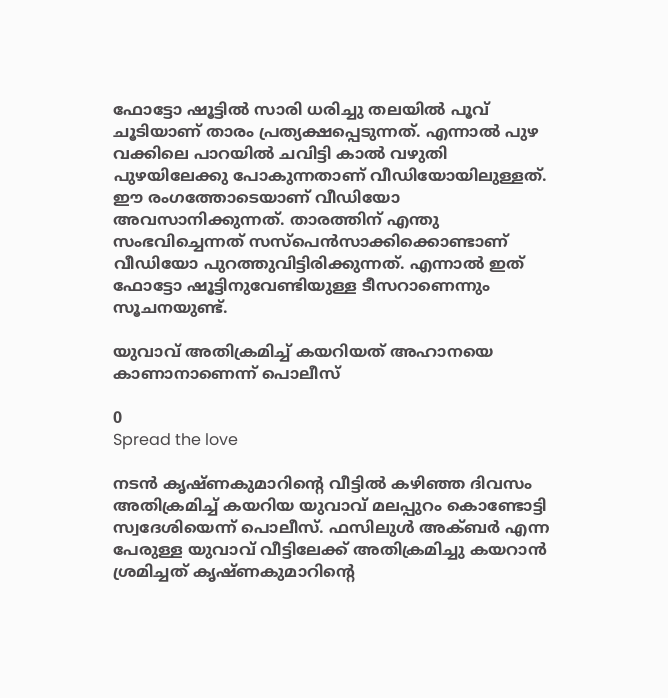ഫോട്ടോ ഷൂട്ടില്‍ സാരി ധരിച്ചു തലയില്‍ പൂവ് ചൂടിയാണ് താരം പ്രത്യക്ഷപ്പെടുന്നത്. എന്നാല്‍ പുഴ വക്കിലെ പാറയില്‍ ചവിട്ടി കാല്‍ വഴുതി പുഴയിലേക്കു പോകുന്നതാണ് വീഡിയോയിലുള്ളത്. ഈ രംഗത്തോടെയാണ് വീഡിയോ അവസാനിക്കുന്നത്. താരത്തിന് എന്തു സംഭവിച്ചെന്നത് സസ്പെന്‍സാക്കിക്കൊണ്ടാണ് വീഡിയോ പുറത്തുവിട്ടിരിക്കുന്നത്. എന്നാല്‍ ഇത് ഫോട്ടോ ഷൂട്ടിനുവേണ്ടിയുള്ള ടീസറാണെന്നും സൂചനയുണ്ട്.

യുവാവ് അതിക്രമിച്ച്‌ കയറിയത് അഹാനയെ കാണാനാണെന്ന് പൊലീസ്

0
Spread the love

നടന്‍ കൃഷ്ണകുമാറിന്റെ വീട്ടില്‍ കഴിഞ്ഞ ദിവസം അതിക്രമിച്ച്‌ കയറിയ യുവാവ് മലപ്പുറം കൊണ്ടോട്ടി സ്വദേശിയെന്ന് പൊലീസ്. ഫസിലുള്‍ അക്ബര്‍ എന്ന പേരുള്ള യുവാവ് വീട്ടിലേക്ക് അതിക്രമിച്ചു കയറാന്‍ ശ്രമിച്ചത് കൃഷ്ണകുമാറിന്റെ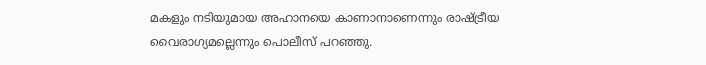മകളും നടിയുമായ അഹാനയെ കാണാനാണെന്നും രാഷ്ട്രീയ വൈരാഗ്യമല്ലെന്നും പൊലീസ് പറഞ്ഞു.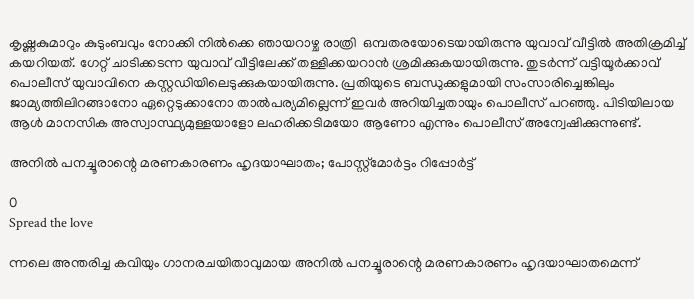കൃഷ്ണകുമാറും കുടുംബവും നോക്കി നില്‍ക്കെ ഞായറാഴ്ച രാത്രി  ഒമ്പതരയോടെയായിരുന്നു യുവാവ് വീട്ടില്‍ അതിക്രമിച്ച്‌ കയറിയത്. ഗേറ്റ് ചാടിക്കടന്ന യുവാവ് വീട്ടിലേക്ക് തള്ളിക്കയറാന്‍ ശ്രമിക്കുകയായിരുന്നു. തുടര്‍ന്ന് വട്ടിയൂര്‍ക്കാവ് പൊലീസ് യുവാവിനെ കസ്റ്റഡിയിലെടുക്കുകയായിരുന്നു. പ്രതിയുടെ ബന്ധുക്കളുമായി സംസാരിച്ചെങ്കിലും ജാമ്യത്തിലിറങ്ങാനോ ഏറ്റെടുക്കാനോ താല്‍പര്യമില്ലെന്ന് ഇവര്‍ അറിയിച്ചതായും പൊലീസ് പറഞ്ഞു. പിടിയിലായ ആള്‍ മാനസിക അസ്വാസ്ഥ്യമുള്ളയാളോ ലഹരിക്കടിമയോ ആണോ എന്നും പൊലീസ് അന്വേഷിക്കുന്നുണ്ട്.

അനില്‍ പനച്ചൂരാന്റെ മരണകാരണം ഹൃദയാഘാതം; പോസ്റ്റ്മോര്‍ട്ടം റിപ്പോര്‍ട്ട്

0
Spread the love

ന്നലെ അന്തരിച്ച കവിയും ഗാനരചയിതാവുമായ അനില്‍ പനച്ചൂരാന്റെ മരണകാരണം ഹൃദയാഘാതമെന്ന്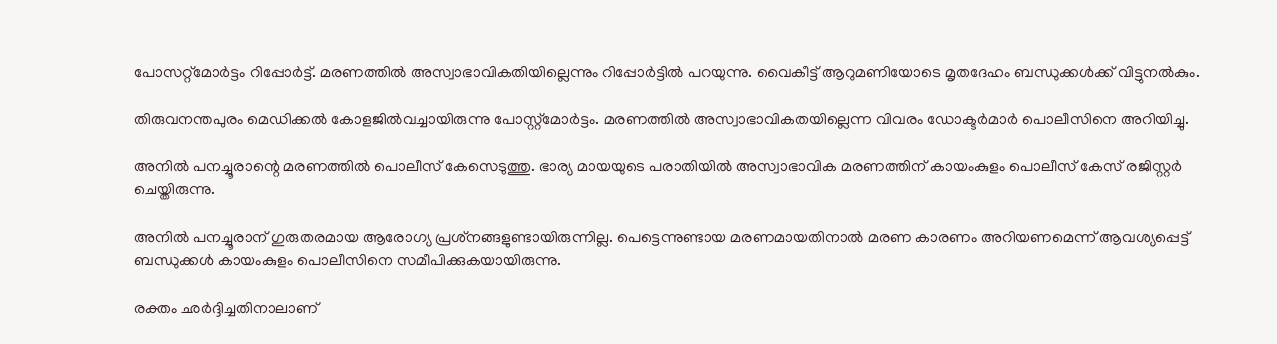പോസറ്റ്മോര്‍ട്ടം റിപ്പോര്‍ട്ട്. മരണത്തില്‍ അസ്വാഭാവികതിയില്ലെന്നും റിപ്പോര്‍ട്ടില്‍ പറയുന്നു. വൈകീട്ട് ആറുമണിയോടെ മൃതദേഹം ബന്ധുക്കള്‍ക്ക് വിട്ടുനല്‍കും.

തിരുവനന്തപുരം മെഡിക്കല്‍ കോളജില്‍വച്ചായിരുന്നു പോസ്റ്റ്മോര്‍ട്ടം. മരണത്തില്‍ അസ്വാഭാവികതയില്ലെന്ന വിവരം ഡോക്ടര്‍മാര്‍ പൊലീസിനെ അറിയിച്ചു.

അനില്‍ പനച്ചൂരാന്റെ മരണത്തില്‍ പൊലീസ് കേസെടുത്തു. ഭാര്യ മായയുടെ പരാതിയില്‍ അസ്വാഭാവിക മരണത്തിന് കായംകുളം പൊലീസ് കേസ് രജിസ്റ്റര്‍ ചെയ്തിരുന്നു.

അനില്‍ പനച്ചൂരാന് ഗുരുതരമായ ആരോഗ്യ പ്രശ്‌നങ്ങളുണ്ടായിരുന്നില്ല. പെട്ടെന്നുണ്ടായ മരണമായതിനാല്‍ മരണ കാരണം അറിയണമെന്ന് ആവശ്യപ്പെട്ട് ബന്ധുക്കള്‍ കായംകുളം പൊലീസിനെ സമീപിക്കുകയായിരുന്നു.

രക്തം ഛര്‍ദ്ദിച്ചതിനാലാണ്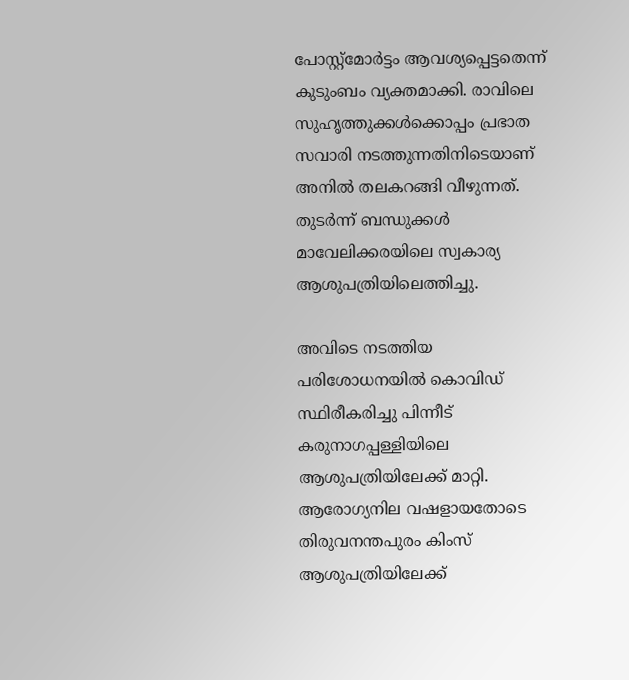പോസ്റ്റ്‌മോര്‍ട്ടം ആവശ്യപ്പെട്ടതെന്ന് കുടുംബം വ്യക്തമാക്കി. രാവിലെ സുഹൃത്തുക്കള്‍ക്കൊപ്പം പ്രഭാത സവാരി നടത്തുന്നതിനിടെയാണ് അനില്‍ തലകറങ്ങി വീഴുന്നത്. തുടര്‍ന്ന് ബന്ധുക്കള്‍ മാവേലിക്കരയിലെ സ്വകാര്യ ആശുപത്രിയിലെത്തിച്ചു.

അവിടെ നടത്തിയ പരിശോധനയില്‍ കൊവിഡ് സ്ഥിരീകരിച്ചു പിന്നീട് കരുനാഗപ്പള്ളിയിലെ ആശുപത്രിയിലേക്ക് മാറ്റി. ആരോഗ്യനില വഷളായതോടെ തിരുവനന്തപുരം കിംസ് ആശുപത്രിയിലേക്ക്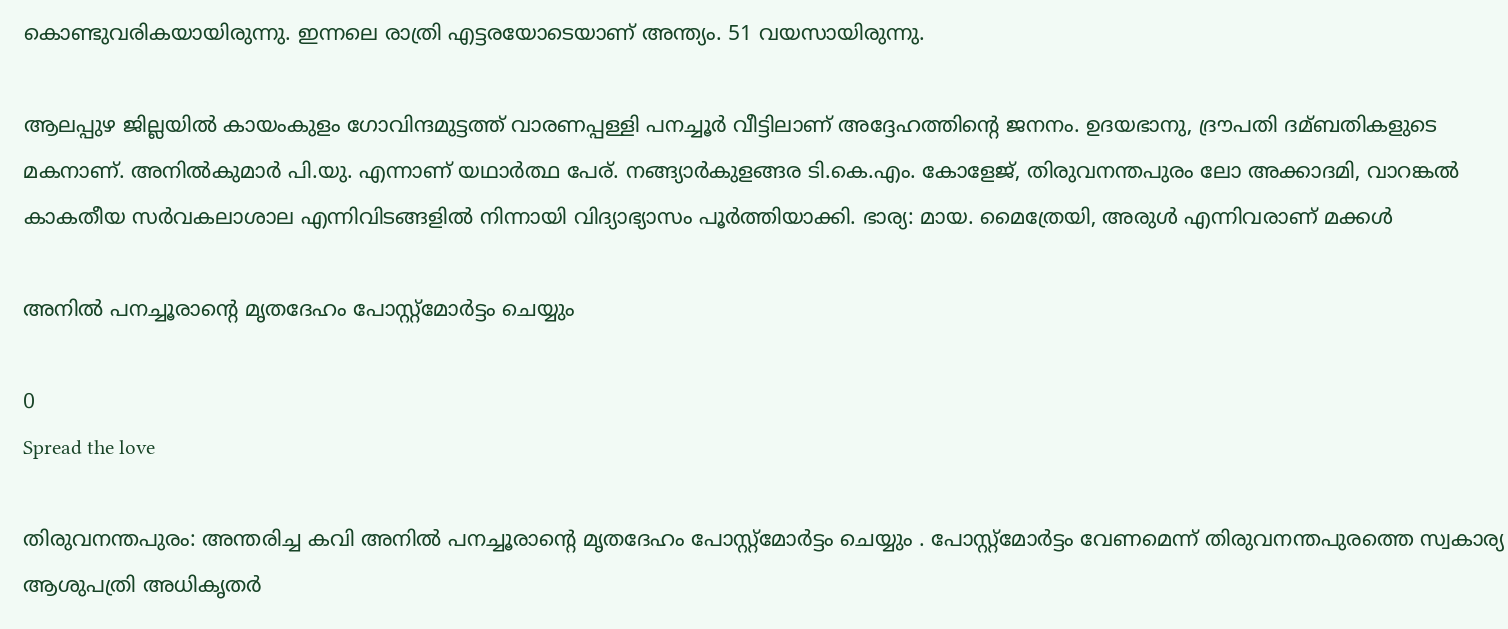കൊണ്ടുവരികയായിരുന്നു. ഇന്നലെ രാത്രി എട്ടരയോടെയാണ് അന്ത്യം. 51 വയസായിരുന്നു.

ആലപ്പുഴ ജില്ലയില്‍ കായംകുളം ഗോവിന്ദമുട്ടത്ത് വാരണപ്പള്ളി പനച്ചൂര്‍ വീട്ടിലാണ് അദ്ദേഹത്തിന്റെ ജനനം. ഉദയഭാനു, ദ്രൗപതി ദമ്ബതികളുടെ മകനാണ്. അനില്‍കുമാര്‍ പി.യു. എന്നാണ് യഥാര്‍ത്ഥ പേര്. നങ്ങ്യാര്‍കുളങ്ങര ടി.കെ.എം. കോളേജ്, തിരുവനന്തപുരം ലോ അക്കാദമി, വാറങ്കല്‍ കാകതീയ സര്‍വകലാശാല എന്നിവിടങ്ങളില്‍ നിന്നായി വിദ്യാഭ്യാസം പൂര്‍ത്തിയാക്കി. ഭാര്യ: മായ. മൈത്രേയി, അരുള്‍ എന്നിവരാണ് മക്കള്‍

അനില്‍ പനച്ചൂരാന്റെ മൃതദേഹം പോസ്റ്റ്‌മോര്‍ട്ടം ചെയ്യും

0
Spread the love

തിരുവനന്തപുരം: അന്തരിച്ച കവി അനില്‍ പനച്ചൂരാന്റെ മൃതദേഹം പോസ്റ്റ്‌മോര്‍ട്ടം ചെയ്യും . പോസ്റ്റ്‌മോര്‍ട്ടം വേണമെന്ന് തിരുവനന്തപുരത്തെ സ്വകാര്യ ആശുപത്രി അധികൃതര്‍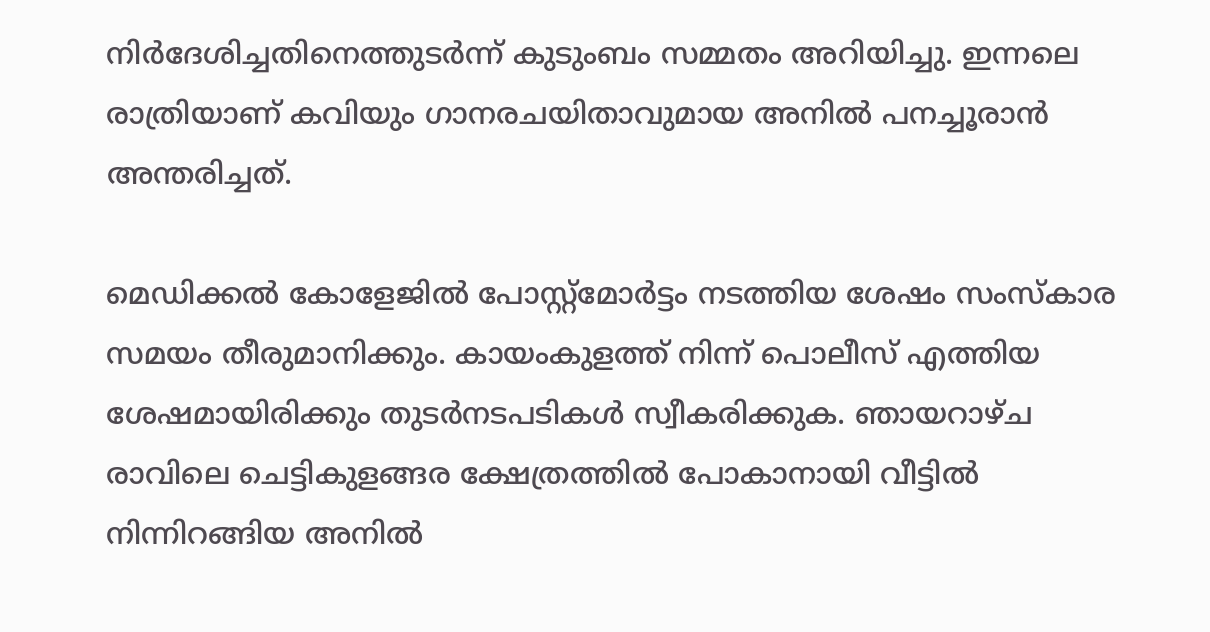നിര്‍ദേശിച്ചതിനെത്തുടര്‍ന്ന് കുടുംബം സമ്മതം അറിയിച്ചു. ഇന്നലെ രാത്രിയാണ് കവിയും ഗാനരചയിതാവുമായ അനില്‍ പനച്ചൂരാന്‍ അന്തരിച്ചത്.

മെഡിക്കല്‍ കോളേജില്‍ പോസ്റ്റ്‌മോര്‍ട്ടം നടത്തിയ ശേഷം സംസ്‌കാര സമയം തീരുമാനിക്കും. കായംകുളത്ത് നിന്ന് പൊലീസ് എത്തിയ ശേഷമായിരിക്കും തുടര്‍നടപടികള്‍ സ്വീകരിക്കുക. ഞായറാഴ്ച രാവിലെ ചെട്ടികുളങ്ങര ക്ഷേത്രത്തില്‍ പോകാനായി വീട്ടില്‍ നിന്നിറങ്ങിയ അനില്‍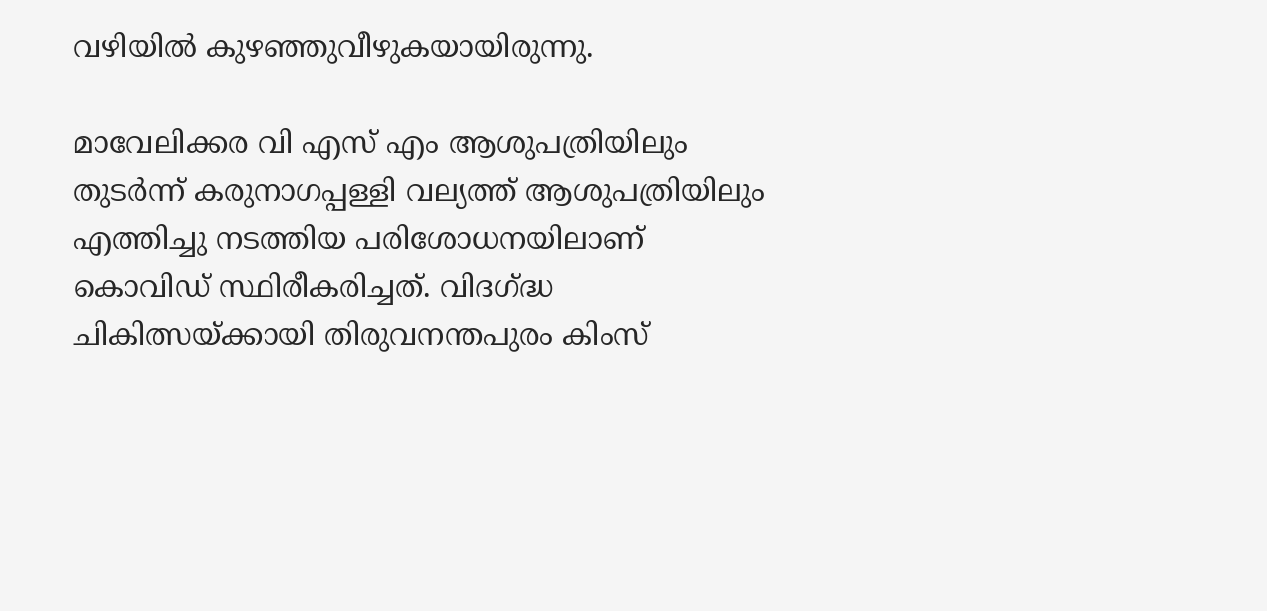വഴിയില്‍ കുഴഞ്ഞുവീഴുകയായിരുന്നു.

മാവേലിക്കര വി എസ് എം ആശുപത്രിയിലും തുടര്‍ന്ന് കരുനാഗപ്പള്ളി വല്യത്ത് ആശുപത്രിയിലും എത്തിച്ചു നടത്തിയ പരിശോധനയിലാണ് കൊവിഡ് സ്ഥിരീകരിച്ചത്. വിദഗ്ദ്ധ ചികിത്സയ്ക്കായി തിരുവനന്തപുരം കിംസ്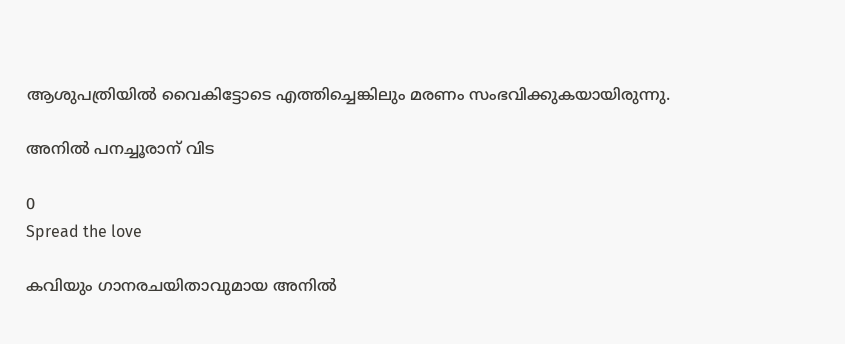ആശുപത്രിയില്‍ വൈകിട്ടോടെ എത്തിച്ചെങ്കിലും മരണം സംഭവിക്കുകയായിരുന്നു.

അനില്‍ പനച്ചൂരാന് വിട

0
Spread the love

കവിയും ഗാനരചയിതാവുമായ അനില്‍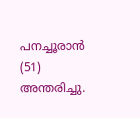പനച്ചൂരാന്‍ (51) അന്തരിച്ചു.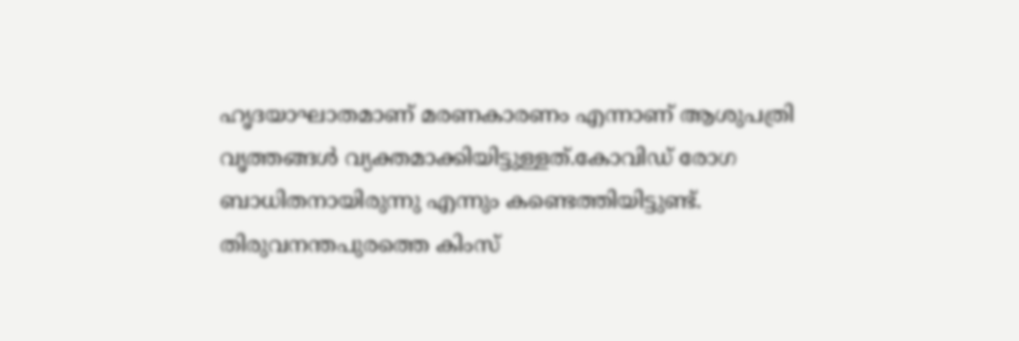ഹൃദയാഘാതമാണ് മരണകാരണം എന്നാണ് ആശുപത്രി വൃത്തങ്ങള്‍ വ്യക്തമാക്കിയിട്ടുള്ളത്.കോവിഡ് രോഗ ബാധിതനായിരുന്നു എന്നും കണ്ടെത്തിയിട്ടുണ്ട്. തിരുവനന്തപുരത്തെ കിംസ്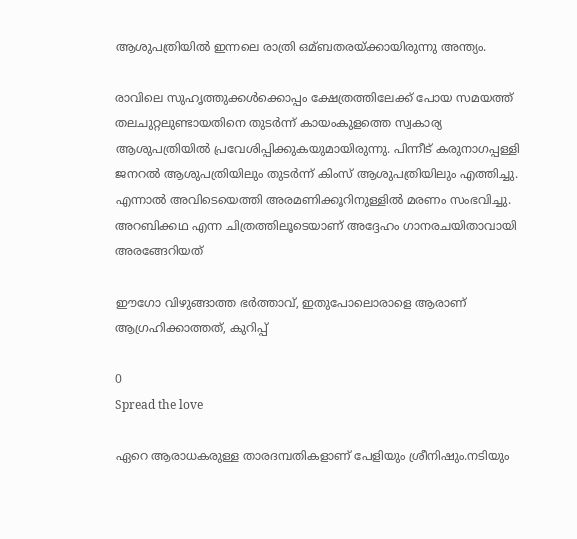ആശുപത്രിയില്‍ ഇന്നലെ രാത്രി ഒമ്ബതരയ്ക്കായിരുന്നു അന്ത്യം.

രാവിലെ സുഹൃത്തുക്കള്‍ക്കൊപ്പം ക്ഷേത്രത്തിലേക്ക് പോയ സമയത്ത് തലചുറ്റലുണ്ടായതിനെ തുടര്‍ന്ന് കായംകുളത്തെ സ്വകാര്യ ആശുപത്രിയില്‍ പ്രവേശിപ്പിക്കുകയുമായിരുന്നു. പിന്നീട് കരുനാഗപ്പള്ളി ജനറല്‍ ആശുപത്രിയിലും തുടര്‍ന്ന് കിംസ് ആശുപത്രിയിലും എത്തിച്ചു. എന്നാല്‍ അവിടെയെത്തി അരമണിക്കൂറിനുള്ളില്‍ മരണം സംഭവിച്ചു. അറബിക്കഥ എന്ന ചിത്രത്തിലൂടെയാണ് അദ്ദേഹം ഗാനരചയിതാവായി അരങ്ങേറിയത്

ഈഗോ വിഴുങ്ങാത്ത ഭര്‍ത്താവ്, ഇതുപോലൊരാളെ ആരാണ് ആഗ്രഹിക്കാത്തത്, കുറിപ്പ്

0
Spread the love

ഏറെ ആരാധകരുള്ള താരദമ്പതികളാണ് പേളിയും ശ്രീനിഷും.നടിയും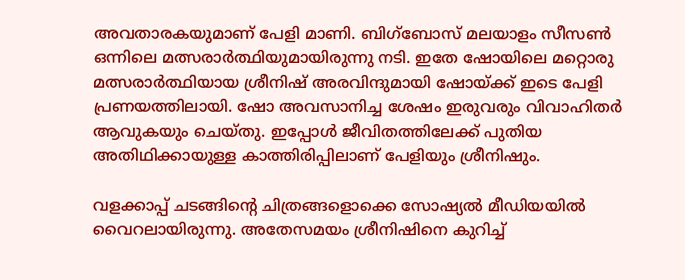അവതാരകയുമാണ് പേളി മാണി. ബിഗ്‌ബോസ് മലയാളം സീസൺ ഒന്നിലെ മത്സരാർത്ഥിയുമായിരുന്നു നടി. ഇതേ ഷോയിലെ മറ്റൊരു മത്സരാർത്ഥിയായ ശ്രീനിഷ് അരവിന്ദുമായി ഷോയ്ക്ക് ഇടെ പേളി പ്രണയത്തിലായി. ഷോ അവസാനിച്ച ശേഷം ഇരുവരും വിവാഹിതർ ആവുകയും ചെയ്തു. ഇപ്പോൾ ജീവിതത്തിലേക്ക് പുതിയ അതിഥിക്കായുള്ള കാത്തിരിപ്പിലാണ് പേളിയും ശ്രീനിഷും.

വളക്കാപ്പ് ചടങ്ങിന്റെ ചിത്രങ്ങളൊക്കെ സോഷ്യൽ മീഡിയയിൽ വൈറലായിരുന്നു. അതേസമയം ശ്രീനിഷിനെ കുറിച്ച്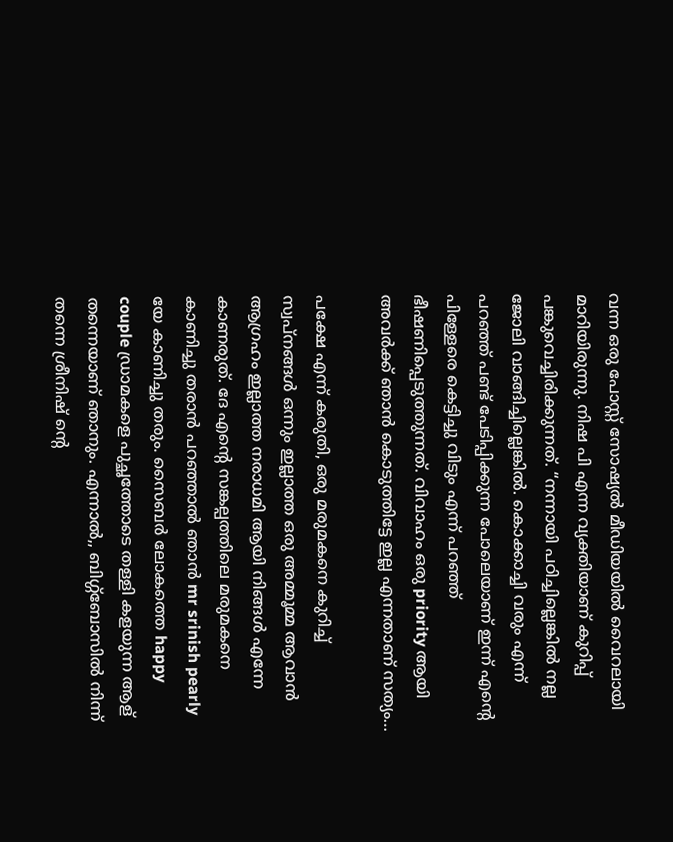വന്ന ഒരു പോസ്റ്റ് സോഷ്യൽ മീഡിയയിൽ വൈറലായി മാറിയിരുന്നു. നിഷ പി എന്ന വ്യക്തിയാണ് കുറിപ്പ് പങ്കുവെച്ചിരിക്കുന്നത്. “നന്നായി പഠിച്ചില്ലെങ്കിൽ നല്ല ജോലി വാങ്ങിച്ചില്ലെങ്കിൽ. കൊക്കാച്ചി വരും എന്ന് പറഞ്ഞ് പണ്ട് പേടിപ്പിക്കുന്ന പോലെയാണ് ഇന്ന് എന്റെ പിള്ളേരെ കെട്ടിച്ചു വിടും എന്ന് പറഞ്ഞ് ഭീഷണിപ്പെടുത്തുന്നത്. വിവാഹം ഒരു priority ആയി അവർക്ക് ഞാൻ കൊടുത്തിട്ടേ ഇല്ല എന്നതാണ് സത്യം…

പക്ഷേ എന്ന് കരുതി, ഒരു മരുമകനെ കുറിച്ച് സ്വപ്‌നങ്ങൾ ഒന്നും ഇല്ലാത്ത ഒരു അമ്മൂമ്മ ആവാൻ ആഗ്രഹം ഇല്ലാത്ത നരാധമി ആയി നിങ്ങൾ എന്നേ കാണരുത്. ദേ എന്റെ സങ്കല്പത്തിലെ മരുമകനെ കാണിച്ചു തരാൻ പറഞ്ഞാൽ ഞാൻ mr srinish pearly യേ കാണിച്ചു തരും. സൈബർ ലോകത്തെ happy couple ഡ്രാമകളെ പുച്ഛത്തോടെ തള്ളി കളയുന്ന ആള് തന്നെയാണ് ഞാനും. എന്നാൽ,, ബിഗ്ഗ്‌ബോസിൽ നിന്ന് തന്നെ ശ്രീനിഷ് ന്റെ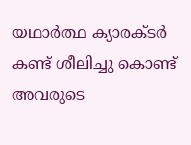യഥാർത്ഥ ക്യാരക്ടർ കണ്ട് ശീലിച്ചു കൊണ്ട് അവരുടെ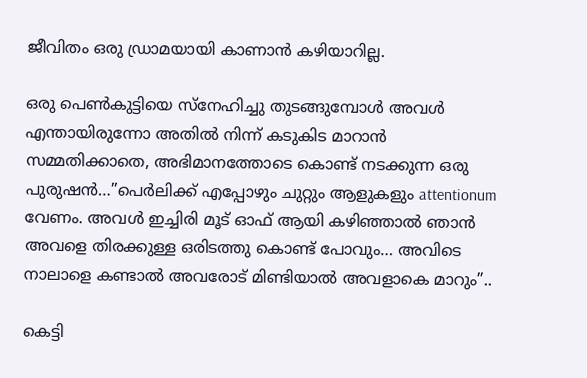ജീവിതം ഒരു ഡ്രാമയായി കാണാൻ കഴിയാറില്ല.

ഒരു പെൺകുട്ടിയെ സ്നേഹിച്ചു തുടങ്ങുമ്പോൾ അവൾ എന്തായിരുന്നോ അതിൽ നിന്ന് കടുകിട മാറാൻ സമ്മതിക്കാതെ, അഭിമാനത്തോടെ കൊണ്ട് നടക്കുന്ന ഒരു പുരുഷൻ…”പെർലിക്ക് എപ്പോഴും ചുറ്റും ആളുകളും attentionum വേണം. അവൾ ഇച്ചിരി മൂട് ഓഫ്‌ ആയി കഴിഞ്ഞാൽ ഞാൻ അവളെ തിരക്കുള്ള ഒരിടത്തു കൊണ്ട് പോവും… അവിടെ നാലാളെ കണ്ടാൽ അവരോട് മിണ്ടിയാൽ അവളാകെ മാറും”..

കെട്ടി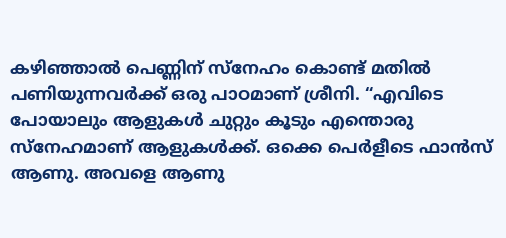കഴിഞ്ഞാൽ പെണ്ണിന് സ്നേഹം കൊണ്ട് മതിൽ പണിയുന്നവർക്ക് ഒരു പാഠമാണ് ശ്രീനി. “എവിടെ പോയാലും ആളുകൾ ചുറ്റും കൂടും എന്തൊരു സ്നേഹമാണ് ആളുകൾക്ക്. ഒക്കെ പെർളീടെ ഫാൻസ്‌ ആണു. അവളെ ആണു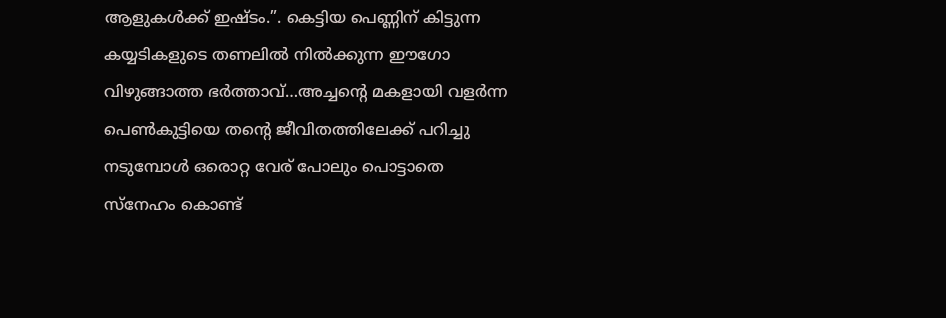ആളുകൾക്ക് ഇഷ്ടം.”. കെട്ടിയ പെണ്ണിന് കിട്ടുന്ന കയ്യടികളുടെ തണലിൽ നിൽക്കുന്ന ഈഗോ വിഴുങ്ങാത്ത ഭർത്താവ്…അച്ചന്റെ മകളായി വളർന്ന പെൺകുട്ടിയെ തന്റെ ജീവിതത്തിലേക്ക് പറിച്ചു നടുമ്പോൾ ഒരൊറ്റ വേര് പോലും പൊട്ടാതെ സ്നേഹം കൊണ്ട്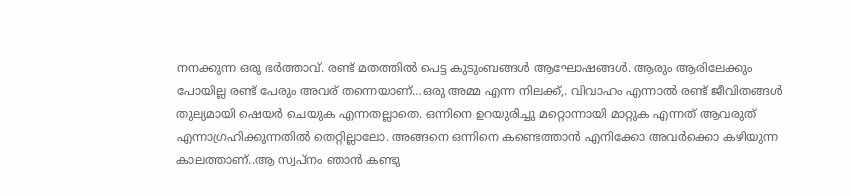നനക്കുന്ന ഒരു ഭർത്താവ്. രണ്ട് മതത്തിൽ പെട്ട കുടുംബങ്ങൾ ആഘോഷങ്ങൾ. ആരും ആരിലേക്കും പോയില്ല രണ്ട് പേരും അവര് തന്നെയാണ്…ഒരു അമ്മ എന്ന നിലക്ക്,. വിവാഹം എന്നാൽ രണ്ട് ജീവിതങ്ങൾ തുല്യമായി ഷെയർ ചെയുക എന്നതല്ലാതെ. ഒന്നിനെ ഉറയുരിച്ചു മറ്റൊന്നായി മാറ്റുക എന്നത് ആവരുത് എന്നാഗ്രഹിക്കുന്നതിൽ തെറ്റില്ലാലോ. അങ്ങനെ ഒന്നിനെ കണ്ടെത്താൻ എനിക്കോ അവർക്കൊ കഴിയുന്ന കാലത്താണ്..ആ സ്വപ്നം ഞാൻ കണ്ടു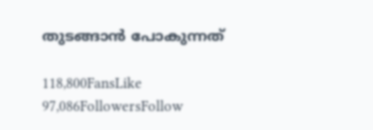തുടങ്ങാൻ പോകുന്നത്

118,800FansLike
97,086FollowersFollow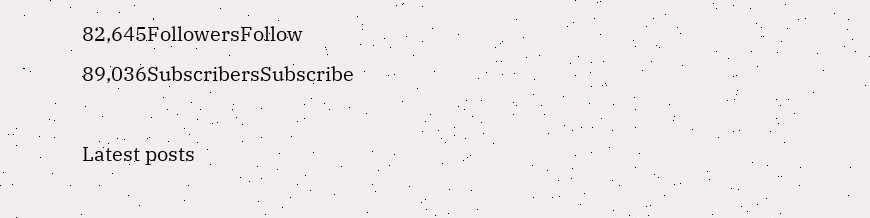82,645FollowersFollow
89,036SubscribersSubscribe

Latest posts